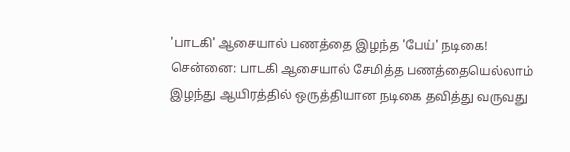'பாடகி' ஆசையால் பணத்தை இழந்த 'பேய்' நடிகை!
சென்னை: பாடகி ஆசையால் சேமித்த பணத்தையெல்லாம் இழந்து ஆயிரத்தில் ஒருத்தியான நடிகை தவித்து வருவது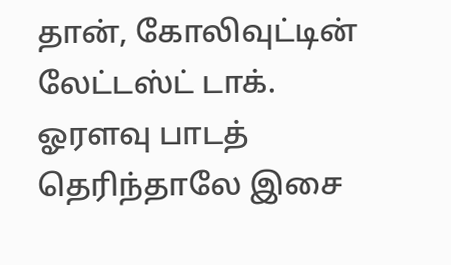தான், கோலிவுட்டின் லேட்டஸ்ட் டாக்.
ஓரளவு பாடத் தெரிந்தாலே இசை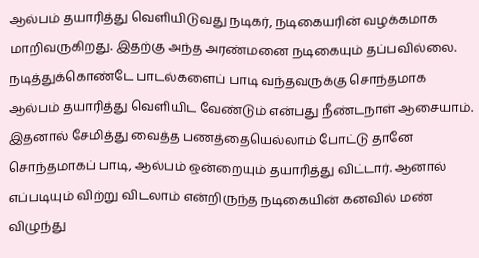ஆல்பம் தயாரித்து வெளியிடுவது நடிகர், நடிகையரின் வழக்கமாக மாறிவருகிறது. இதற்கு அந்த அரண்மனை நடிகையும் தப்பவில்லை.
நடித்துக்கொண்டே பாடல்களைப் பாடி வந்தவருக்கு சொந்தமாக ஆல்பம் தயாரித்து வெளியிட வேண்டும் என்பது நீண்டநாள் ஆசையாம்.
இதனால் சேமித்து வைத்த பணத்தையெல்லாம் போட்டு தானே சொந்தமாகப் பாடி, ஆல்பம் ஒன்றையும் தயாரித்து விட்டார். ஆனால் எப்படியும் விற்று விடலாம் என்றிருந்த நடிகையின் கனவில் மண் விழுந்து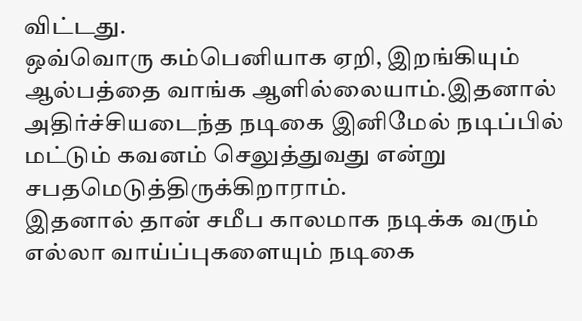விட்டது.
ஒவ்வொரு கம்பெனியாக ஏறி, இறங்கியும் ஆல்பத்தை வாங்க ஆளில்லையாம்.இதனால் அதிர்ச்சியடைந்த நடிகை இனிமேல் நடிப்பில் மட்டும் கவனம் செலுத்துவது என்று சபதமெடுத்திருக்கிறாராம்.
இதனால் தான் சமீப காலமாக நடிக்க வரும் எல்லா வாய்ப்புகளையும் நடிகை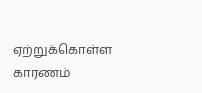ஏற்றுக்கொள்ள காரணம்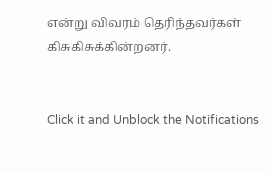என்று விவரம் தெரிந்தவர்கள் கிசுகிசுக்கின்றனர்.


Click it and Unblock the Notifications